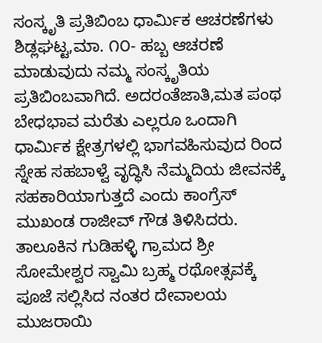ಸಂಸ್ಕೃತಿ ಪ್ರತಿಬಿಂಬ ಧಾರ್ಮಿಕ ಆಚರಣೆಗಳು
ಶಿಡ್ಲಘಟ್ಟ,ಮಾ. ೧೦- ಹಬ್ಬ ಆಚರಣೆ ಮಾಡುವುದು ನಮ್ಮ ಸಂಸ್ಕೃತಿಯ ಪ್ರತಿಬಿಂಬವಾಗಿದೆ. ಅದರಂತೆಜಾತಿ,ಮತ ಪಂಥ ಬೇಧಭಾವ ಮರೆತು ಎಲ್ಲರೂ ಒಂದಾಗಿ ಧಾರ್ಮಿಕ ಕ್ಷೇತ್ರಗಳಲ್ಲಿ ಭಾಗವಹಿಸುವುದ ರಿಂದ ಸ್ನೇಹ ಸಹಬಾಳ್ವೆ ವೃದ್ಧಿಸಿ ನೆಮ್ಮದಿಯ ಜೀವನಕ್ಕೆ ಸಹಕಾರಿಯಾಗುತ್ತದೆ ಎಂದು ಕಾಂಗ್ರೆಸ್ ಮುಖಂಡ ರಾಜೀವ್ ಗೌಡ ತಿಳಿಸಿದರು.
ತಾಲೂಕಿನ ಗುಡಿಹಳ್ಳಿ ಗ್ರಾಮದ ಶ್ರೀ ಸೋಮೇಶ್ವರ ಸ್ವಾಮಿ ಬ್ರಹ್ಮ ರಥೋತ್ಸವಕ್ಕೆ ಪೂಜೆ ಸಲ್ಲಿಸಿದ ನಂತರ ದೇವಾಲಯ ಮುಜರಾಯಿ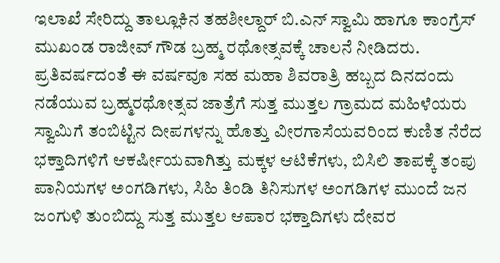ಇಲಾಖೆ ಸೇರಿದ್ದು ತಾಲ್ಲೂಕಿನ ತಹಶೀಲ್ದಾರ್ ಬಿ.ಎನ್ ಸ್ವಾಮಿ ಹಾಗೂ ಕಾಂಗ್ರೆಸ್ ಮುಖಂಡ ರಾಜೀವ್ ಗೌಡ ಬ್ರಹ್ಮ ರಥೋತ್ಸವಕ್ಕೆ ಚಾಲನೆ ನೀಡಿದರು.
ಪ್ರತಿವರ್ಷದಂತೆ ಈ ವರ್ಷವೂ ಸಹ ಮಹಾ ಶಿವರಾತ್ರಿ ಹಬ್ಬದ ದಿನದಂದು ನಡೆಯುವ ಬ್ರಹ್ಮರಥೋತ್ಸವ ಜಾತ್ರೆಗೆ ಸುತ್ತ ಮುತ್ತಲ ಗ್ರಾಮದ ಮಹಿಳೆಯರು ಸ್ವಾಮಿಗೆ ತಂಬಿಟ್ಟಿನ ದೀಪಗಳನ್ನು ಹೊತ್ತು ವೀರಗಾಸೆಯವರಿಂದ ಕುಣಿತ ನೆರೆದ ಭಕ್ತಾದಿಗಳಿಗೆ ಆಕರ್ಷೀಯವಾಗಿತ್ತು ಮಕ್ಕಳ ಆಟಿಕೆಗಳು, ಬಿಸಿಲಿ ತಾಪಕ್ಕೆ ತಂಪು ಪಾನಿಯಗಳ ಅಂಗಡಿಗಳು, ಸಿಹಿ ತಿಂಡಿ ತಿನಿಸುಗಳ ಅಂಗಡಿಗಳ ಮುಂದೆ ಜನ ಜಂಗುಳಿ ತುಂಬಿದ್ದು ಸುತ್ತ ಮುತ್ತಲ ಆಪಾರ ಭಕ್ತಾದಿಗಳು ದೇವರ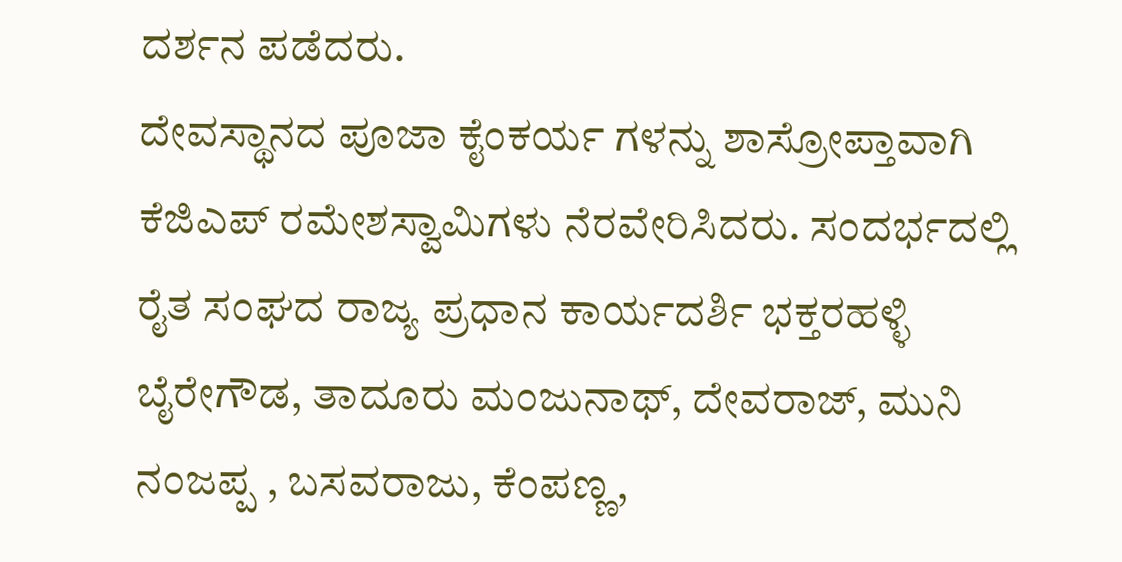ದರ್ಶನ ಪಡೆದರು.
ದೇವಸ್ಥಾನದ ಪೂಜಾ ಕೈಂಕರ್ಯ ಗಳನ್ನು ಶಾಸ್ರೋಪ್ತಾವಾಗಿ ಕೆಜಿಎಪ್ ರಮೇಶಸ್ವಾಮಿಗಳು ನೆರವೇರಿಸಿದರು. ಸಂದರ್ಭದಲ್ಲಿ ರೈತ ಸಂಘದ ರಾಜ್ಯ ಪ್ರಧಾನ ಕಾರ್ಯದರ್ಶಿ ಭಕ್ತರಹಳ್ಳಿ ಬೈರೇಗೌಡ, ತಾದೂರು ಮಂಜುನಾಥ್, ದೇವರಾಜ್, ಮುನಿ ನಂಜಪ್ಪ , ಬಸವರಾಜು, ಕೆಂಪಣ್ಣ,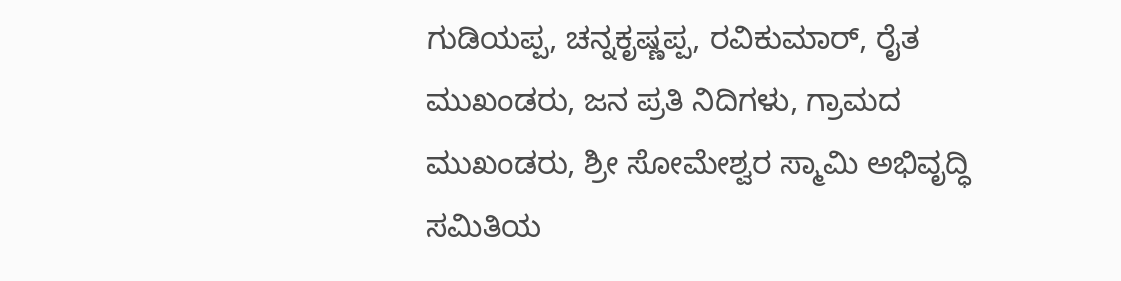ಗುಡಿಯಪ್ಪ, ಚನ್ನಕೃಷ್ಣಪ್ಪ, ರವಿಕುಮಾರ್, ರೈತ ಮುಖಂಡರು, ಜನ ಪ್ರತಿ ನಿದಿಗಳು, ಗ್ರಾಮದ ಮುಖಂಡರು, ಶ್ರೀ ಸೋಮೇಶ್ವರ ಸ್ಮಾಮಿ ಅಭಿವೃದ್ಧಿ ಸಮಿತಿಯ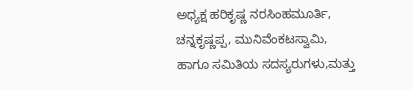ಅಧ್ಯಕ್ಷ ಹರಿಕೃಷ್ಣ ನರಸಿಂಹಮೂರ್ತಿ, ಚನ್ನಕೃಷ್ಣಪ್ಪ, ಮುನಿವೆಂಕಟಸ್ವಾಮಿ, ಹಾಗೂ ಸಮಿತಿಯ ಸದಸ್ಯರುಗಳು,ಮತ್ತು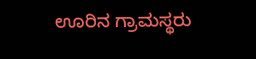ಊರಿನ ಗ್ರಾಮಸ್ಥರು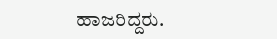ಹಾಜರಿದ್ದರು.